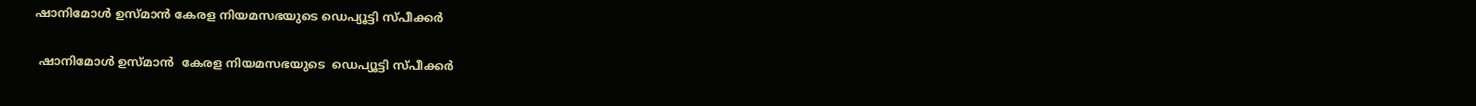ഷാനിമോള്‍ ഉസ്മാന്‍ കേരള നിയമസഭയുടെ ഡെപ്യൂട്ടി സ്പീക്കര്‍

 ഷാനിമോള്‍ ഉസ്മാന്‍  കേരള നിയമസഭയുടെ  ഡെപ്യൂട്ടി സ്പീക്കര്‍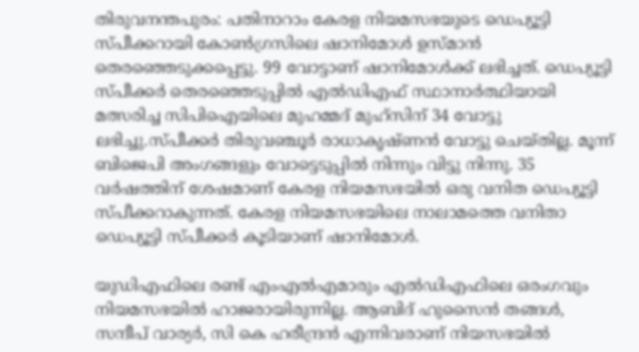തിരുവനന്തപുരം: പതിനാറാം കേരള നിയമസഭയുടെ ഡെപ്യൂട്ടി സ്പീക്കറായി കോണ്‍ഗ്രസിലെ ഷാനിമോള്‍ ഉസ്മാന്‍ തെരഞ്ഞെടുക്കപ്പെട്ടു. 99 വോട്ടാണ് ഷാനിമോള്‍ക്ക് ലഭിച്ചത്. ഡെപ്യൂട്ടി സ്പീക്കർ തെരഞ്ഞെടുപ്പിൽ എല്‍ഡിഎഫ് സ്ഥാനാര്‍ത്ഥിയായി മത്സരിച്ച സിപിഐയിലെ മുഹമ്മദ് മുഹ്‌സിന് 34 വോട്ടു ലഭിച്ചു.സ്പീക്കര്‍ തിരുവഞ്ചൂര്‍ രാധാകൃഷ്ണന്‍ വോട്ടു ചെയ്തില്ല. മൂന്ന് ബിജെപി അംഗങ്ങളും വോട്ടെടുപ്പില്‍ നിന്നും വിട്ടു നിന്നു. 35 വര്‍ഷത്തിന് ശേഷമാണ് കേരള നിയമസഭയില്‍ ഒരു വനിത ഡെപ്യൂട്ടി സ്പീക്കറാകുന്നത്. കേരള നിയമസഭയിലെ നാലാമത്തെ വനിതാ ഡെപ്യൂട്ടി സ്പീക്കര്‍ കൂടിയാണ് ഷാനിമോള്‍.

യുഡിഎഫിലെ രണ്ട് എംഎല്‍എമാരും എല്‍ഡിഎഫിലെ ഒരംഗവും നിയമസഭയില്‍ ഹാജരായിരുന്നില്ല. ആബിദ് ഹുസൈന്‍ തങ്ങള്‍, സന്ദീപ് വാര്യര്‍, സി കെ ഹരീന്ദ്രന്‍ എന്നിവരാണ് നിയസഭയില്‍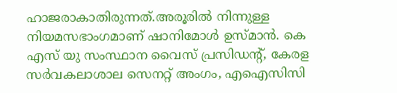ഹാജരാകാതിരുന്നത്.അരൂരില്‍ നിന്നുള്ള നിയമസഭാംഗമാണ് ഷാനിമോള്‍ ഉസ്മാന്‍. കെ എസ് യു സംസ്ഥാന വൈസ് പ്രസിഡന്റ്, കേരള സര്‍വകലാശാല സെനറ്റ് അംഗം, എഐസിസി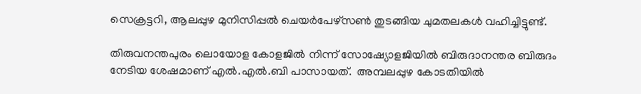സെക്രട്ടറി, ആലപ്പുഴ മുനിസിപ്പല്‍ ചെയര്‍പേഴ്‌സണ്‍ തുടങ്ങിയ ചുമതലകള്‍ വഹിച്ചിട്ടുണ്ട്.

തിരുവനന്തപുരം ലൊയോള കോളജിൽ നിന്ന് സോഷ്യോളജിയിൽ ബിരുദാനന്തര ബിരുദം നേടിയ ശേഷമാണ് എൽ.എൽ.ബി പാസായത്.  അമ്പലപ്പുഴ കോടതിയിൽ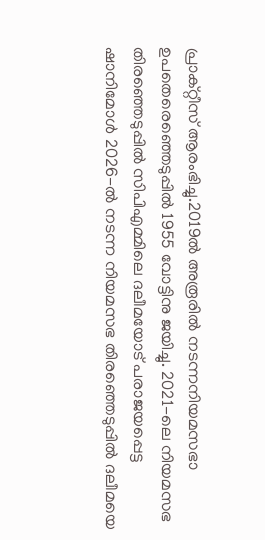പ്രാക്റ്റീസ് ആരംഭിച്ചു.2019ൽ അരൂരിൽ നടന്നനിയമസഭാ ഉപതെരെഞ്ഞെടുപ്പിൽ 1955 വോട്ടിനു ജയിച്ചു. 2021-ലെ നിയമസഭ തിരഞ്ഞെടുപ്പിൽ സിപിഎമ്മിലെ ദലീമയോട് പരാജയപ്പെട്ട ഷാനിമോൾ 2026-ൽ നടന്ന നിയമസഭ തിരഞ്ഞെടുപ്പിൽ ദലീമയെ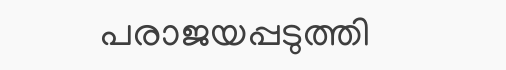പരാജയപ്പടുത്തി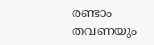രണ്ടാം തവണയും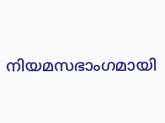നിയമസഭാംഗമായി